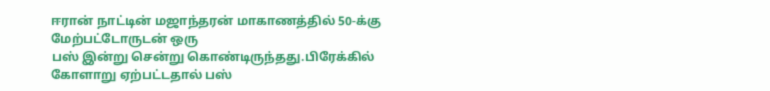ஈரான் நாட்டின் மஜாந்தரன் மாகாணத்தில் 50-க்கு மேற்பட்டோருடன் ஒரு
பஸ் இன்று சென்று கொண்டிருந்தது.பிரேக்கில் கோளாறு ஏற்பட்டதால் பஸ்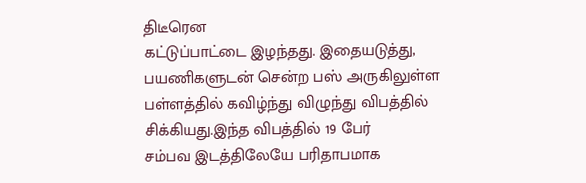திடீரென
கட்டுப்பாட்டை இழந்தது. இதையடுத்து, பயணிகளுடன் சென்ற பஸ் அருகிலுள்ள
பள்ளத்தில் கவிழ்ந்து விழுந்து விபத்தில் சிக்கியது.இந்த விபத்தில் 19 பேர்
சம்பவ இடத்திலேயே பரிதாபமாக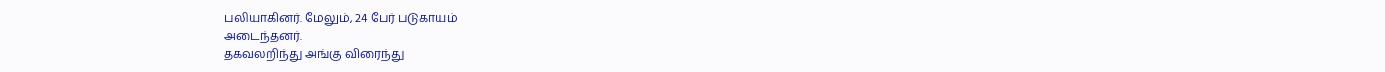பலியாகினர். மேலும், 24 பேர் படுகாயம்
அடைந்தனர்.
தகவலறிந்து அங்கு விரைந்து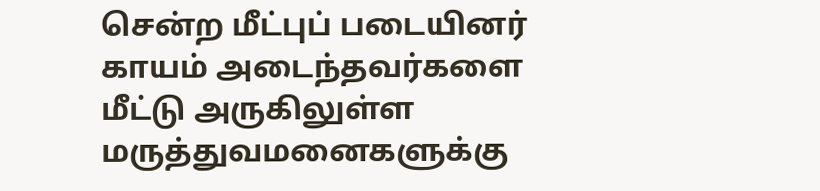சென்ற மீட்புப் படையினர் காயம் அடைந்தவர்களை மீட்டு அருகிலுள்ள
மருத்துவமனைகளுக்கு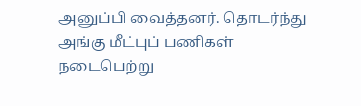அனுப்பி வைத்தனர். தொடர்ந்து அங்கு மீட்புப் பணிகள்
நடைபெற்று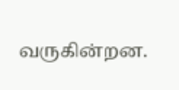வருகின்றன.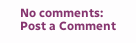No comments:
Post a Comment